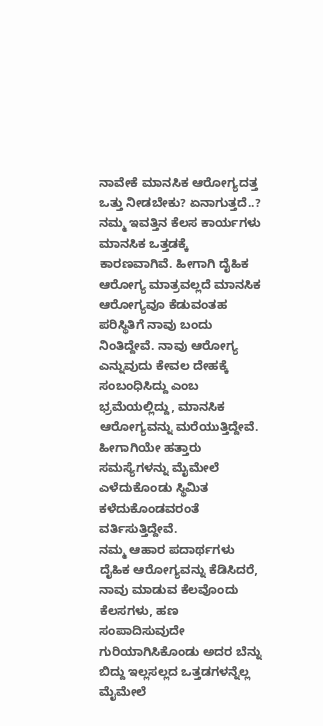ನಾವೇಕೆ ಮಾನಸಿಕ ಆರೋಗ್ಯದತ್ತ ಒತ್ತು ನೀಡಬೇಕು? ಏನಾಗುತ್ತದೆ..?
ನಮ್ಮ ಇವತ್ತಿನ ಕೆಲಸ ಕಾರ್ಯಗಳು ಮಾನಸಿಕ ಒತ್ತಡಕ್ಕೆ ಕಾರಣವಾಗಿವೆ. ಹೀಗಾಗಿ ದೈಹಿಕ ಆರೋಗ್ಯ ಮಾತ್ರವಲ್ಲದೆ ಮಾನಸಿಕ ಆರೋಗ್ಯವೂ ಕೆಡುವಂತಹ ಪರಿಸ್ಥಿತಿಗೆ ನಾವು ಬಂದು ನಿಂತಿದ್ದೇವೆ. ನಾವು ಆರೋಗ್ಯ ಎನ್ನುವುದು ಕೇವಲ ದೇಹಕ್ಕೆ ಸಂಬಂಧಿಸಿದ್ದು ಎಂಬ ಭ್ರಮೆಯಲ್ಲಿದ್ದು, ಮಾನಸಿಕ ಆರೋಗ್ಯವನ್ನು ಮರೆಯುತ್ತಿದ್ದೇವೆ. ಹೀಗಾಗಿಯೇ ಹತ್ತಾರು ಸಮಸ್ಯೆಗಳನ್ನು ಮೈಮೇಲೆ ಎಳೆದುಕೊಂಡು ಸ್ಥಿಮಿತ ಕಳೆದುಕೊಂಡವರಂತೆ ವರ್ತಿಸುತ್ತಿದ್ದೇವೆ.
ನಮ್ಮ ಆಹಾರ ಪದಾರ್ಥಗಳು ದೈಹಿಕ ಆರೋಗ್ಯವನ್ನು ಕೆಡಿಸಿದರೆ, ನಾವು ಮಾಡುವ ಕೆಲವೊಂದು ಕೆಲಸಗಳು, ಹಣ ಸಂಪಾದಿಸುವುದೇ ಗುರಿಯಾಗಿಸಿಕೊಂಡು ಅದರ ಬೆನ್ನು ಬಿದ್ದು ಇಲ್ಲಸಲ್ಲದ ಒತ್ತಡಗಳನ್ನೆಲ್ಲ ಮೈಮೇಲೆ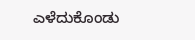ಎಳೆದುಕೊಂಡು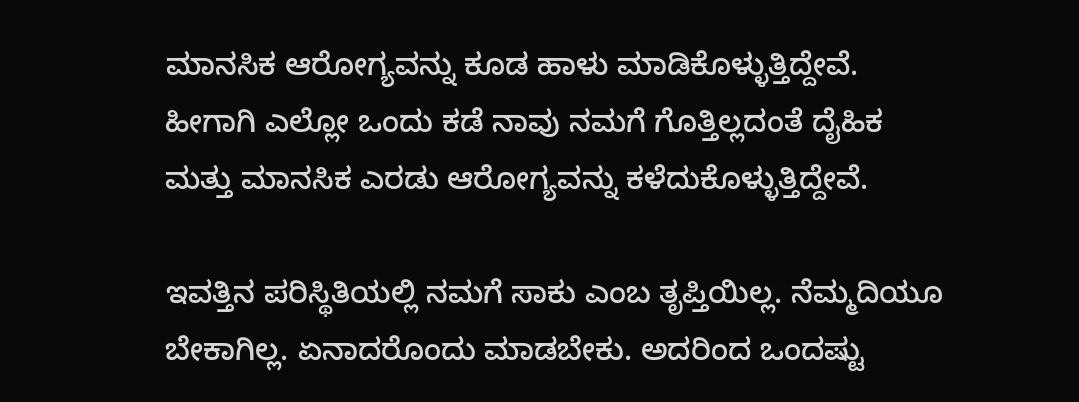ಮಾನಸಿಕ ಆರೋಗ್ಯವನ್ನು ಕೂಡ ಹಾಳು ಮಾಡಿಕೊಳ್ಳುತ್ತಿದ್ದೇವೆ. ಹೀಗಾಗಿ ಎಲ್ಲೋ ಒಂದು ಕಡೆ ನಾವು ನಮಗೆ ಗೊತ್ತಿಲ್ಲದಂತೆ ದೈಹಿಕ ಮತ್ತು ಮಾನಸಿಕ ಎರಡು ಆರೋಗ್ಯವನ್ನು ಕಳೆದುಕೊಳ್ಳುತ್ತಿದ್ದೇವೆ.

ಇವತ್ತಿನ ಪರಿಸ್ಥಿತಿಯಲ್ಲಿ ನಮಗೆ ಸಾಕು ಎಂಬ ತೃಪ್ತಿಯಿಲ್ಲ. ನೆಮ್ಮದಿಯೂ ಬೇಕಾಗಿಲ್ಲ. ಏನಾದರೊಂದು ಮಾಡಬೇಕು. ಅದರಿಂದ ಒಂದಷ್ಟು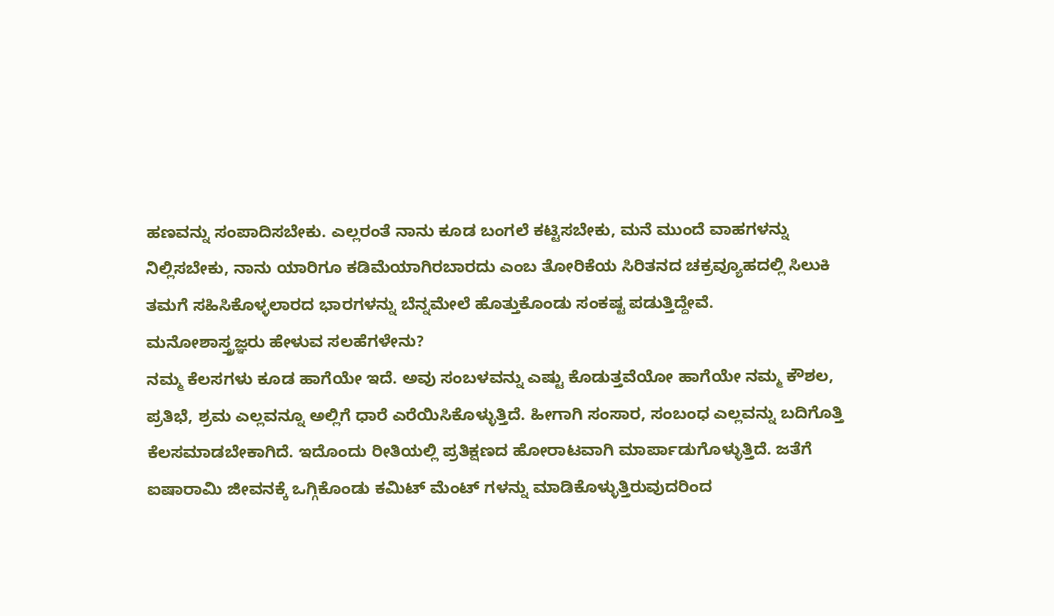ಹಣವನ್ನು ಸಂಪಾದಿಸಬೇಕು. ಎಲ್ಲರಂತೆ ನಾನು ಕೂಡ ಬಂಗಲೆ ಕಟ್ಟಿಸಬೇಕು, ಮನೆ ಮುಂದೆ ವಾಹಗಳನ್ನು ನಿಲ್ಲಿಸಬೇಕು, ನಾನು ಯಾರಿಗೂ ಕಡಿಮೆಯಾಗಿರಬಾರದು ಎಂಬ ತೋರಿಕೆಯ ಸಿರಿತನದ ಚಕ್ರವ್ಯೂಹದಲ್ಲಿ ಸಿಲುಕಿ ತಮಗೆ ಸಹಿಸಿಕೊಳ್ಳಲಾರದ ಭಾರಗಳನ್ನು ಬೆನ್ನಮೇಲೆ ಹೊತ್ತುಕೊಂಡು ಸಂಕಷ್ಟ ಪಡುತ್ತಿದ್ದೇವೆ.
ಮನೋಶಾಸ್ತ್ರಜ್ಞರು ಹೇಳುವ ಸಲಹೆಗಳೇನು?
ನಮ್ಮ ಕೆಲಸಗಳು ಕೂಡ ಹಾಗೆಯೇ ಇದೆ. ಅವು ಸಂಬಳವನ್ನು ಎಷ್ಟು ಕೊಡುತ್ತವೆಯೋ ಹಾಗೆಯೇ ನಮ್ಮ ಕೌಶಲ, ಪ್ರತಿಭೆ, ಶ್ರಮ ಎಲ್ಲವನ್ನೂ ಅಲ್ಲಿಗೆ ಧಾರೆ ಎರೆಯಿಸಿಕೊಳ್ಳುತ್ತಿದೆ. ಹೀಗಾಗಿ ಸಂಸಾರ, ಸಂಬಂಧ ಎಲ್ಲವನ್ನು ಬದಿಗೊತ್ತಿ ಕೆಲಸಮಾಡಬೇಕಾಗಿದೆ. ಇದೊಂದು ರೀತಿಯಲ್ಲಿ ಪ್ರತಿಕ್ಷಣದ ಹೋರಾಟವಾಗಿ ಮಾರ್ಪಾಡುಗೊಳ್ಳುತ್ತಿದೆ. ಜತೆಗೆ ಐಷಾರಾಮಿ ಜೀವನಕ್ಕೆ ಒಗ್ಗಿಕೊಂಡು ಕಮಿಟ್ ಮೆಂಟ್ ಗಳನ್ನು ಮಾಡಿಕೊಳ್ಳುತ್ತಿರುವುದರಿಂದ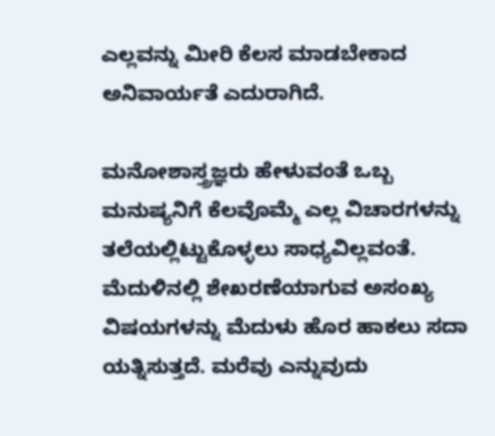ಎಲ್ಲವನ್ನು ಮೀರಿ ಕೆಲಸ ಮಾಡಬೇಕಾದ ಅನಿವಾರ್ಯತೆ ಎದುರಾಗಿದೆ.

ಮನೋಶಾಸ್ತ್ರಜ್ಞರು ಹೇಳುವಂತೆ ಒಬ್ಬ ಮನುಷ್ಯನಿಗೆ ಕೆಲವೊಮ್ಮೆ ಎಲ್ಲ ವಿಚಾರಗಳನ್ನು ತಲೆಯಲ್ಲಿಟ್ಟುಕೊಳ್ಳಲು ಸಾಧ್ಯವಿಲ್ಲವಂತೆ. ಮೆದುಳಿನಲ್ಲಿ ಶೇಖರಣೆಯಾಗುವ ಅಸಂಖ್ಯ ವಿಷಯಗಳನ್ನು ಮೆದುಳು ಹೊರ ಹಾಕಲು ಸದಾ ಯತ್ನಿಸುತ್ತದೆ. ಮರೆವು ಎನ್ನುವುದು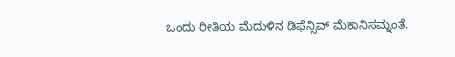ಒಂದು ರೀತಿಯ ಮೆದುಳಿನ ಡಿಫೆನ್ಸಿವ್ ಮೆಕಾನಿಸಮ್ನಂತೆ.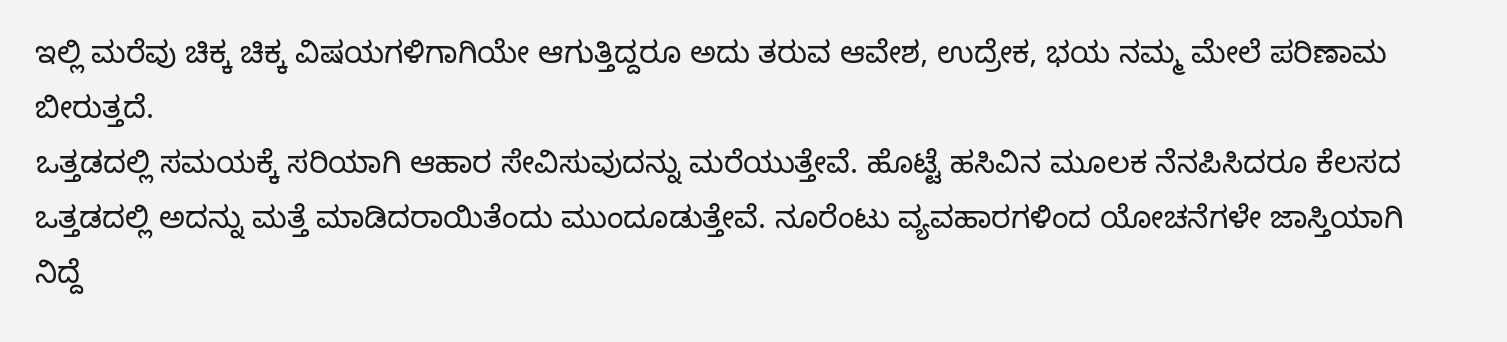ಇಲ್ಲಿ ಮರೆವು ಚಿಕ್ಕ ಚಿಕ್ಕ ವಿಷಯಗಳಿಗಾಗಿಯೇ ಆಗುತ್ತಿದ್ದರೂ ಅದು ತರುವ ಆವೇಶ, ಉದ್ರೇಕ, ಭಯ ನಮ್ಮ ಮೇಲೆ ಪರಿಣಾಮ ಬೀರುತ್ತದೆ.
ಒತ್ತಡದಲ್ಲಿ ಸಮಯಕ್ಕೆ ಸರಿಯಾಗಿ ಆಹಾರ ಸೇವಿಸುವುದನ್ನು ಮರೆಯುತ್ತೇವೆ. ಹೊಟ್ಟೆ ಹಸಿವಿನ ಮೂಲಕ ನೆನಪಿಸಿದರೂ ಕೆಲಸದ ಒತ್ತಡದಲ್ಲಿ ಅದನ್ನು ಮತ್ತೆ ಮಾಡಿದರಾಯಿತೆಂದು ಮುಂದೂಡುತ್ತೇವೆ. ನೂರೆಂಟು ವ್ಯವಹಾರಗಳಿಂದ ಯೋಚನೆಗಳೇ ಜಾಸ್ತಿಯಾಗಿ ನಿದ್ದೆ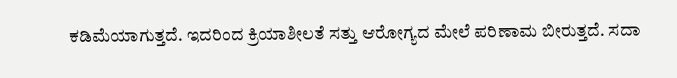ಕಡಿಮೆಯಾಗುತ್ತದೆ. ಇದರಿಂದ ಕ್ರಿಯಾಶೀಲತೆ ಸತ್ತು ಆರೋಗ್ಯದ ಮೇಲೆ ಪರಿಣಾಮ ಬೀರುತ್ತದೆ. ಸದಾ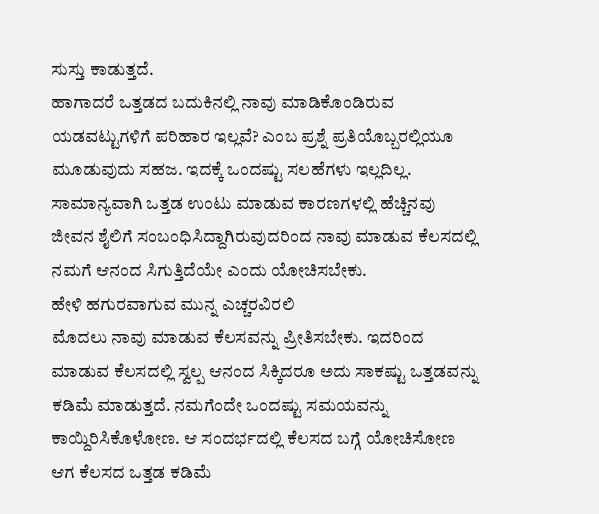ಸುಸ್ತು ಕಾಡುತ್ತದೆ.
ಹಾಗಾದರೆ ಒತ್ತಡದ ಬದುಕಿನಲ್ಲಿ ನಾವು ಮಾಡಿಕೊಂಡಿರುವ ಯಡವಟ್ಟುಗಳಿಗೆ ಪರಿಹಾರ ಇಲ್ಲವೆ? ಎಂಬ ಪ್ರಶ್ನೆ ಪ್ರತಿಯೊಬ್ಬರಲ್ಲಿಯೂ ಮೂಡುವುದು ಸಹಜ. ಇದಕ್ಕೆ ಒಂದಷ್ಟು ಸಲಹೆಗಳು ಇಲ್ಲದಿಲ್ಲ. ಸಾಮಾನ್ಯವಾಗಿ ಒತ್ತಡ ಉಂಟು ಮಾಡುವ ಕಾರಣಗಳಲ್ಲಿ ಹೆಚ್ಚಿನವು ಜೀವನ ಶೈಲಿಗೆ ಸಂಬಂಧಿಸಿದ್ದಾಗಿರುವುದರಿಂದ ನಾವು ಮಾಡುವ ಕೆಲಸದಲ್ಲಿ ನಮಗೆ ಆನಂದ ಸಿಗುತ್ತಿದೆಯೇ ಎಂದು ಯೋಚಿಸಬೇಕು.
ಹೇಳಿ ಹಗುರವಾಗುವ ಮುನ್ನ ಎಚ್ಚರವಿರಲಿ
ಮೊದಲು ನಾವು ಮಾಡುವ ಕೆಲಸವನ್ನು ಪ್ರೀತಿಸಬೇಕು. ಇದರಿಂದ ಮಾಡುವ ಕೆಲಸದಲ್ಲಿ ಸ್ವಲ್ಪ ಆನಂದ ಸಿಕ್ಕಿದರೂ ಅದು ಸಾಕಷ್ಟು ಒತ್ತಡವನ್ನು ಕಡಿಮೆ ಮಾಡುತ್ತದೆ. ನಮಗೆಂದೇ ಒಂದಷ್ಟು ಸಮಯವನ್ನು ಕಾಯ್ದಿರಿಸಿಕೊಳೋಣ. ಆ ಸಂದರ್ಭದಲ್ಲಿ ಕೆಲಸದ ಬಗ್ಗೆ ಯೋಚಿಸೋಣ ಆಗ ಕೆಲಸದ ಒತ್ತಡ ಕಡಿಮೆ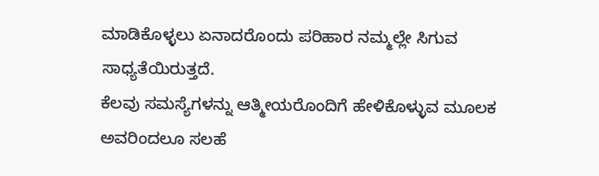ಮಾಡಿಕೊಳ್ಳಲು ಏನಾದರೊಂದು ಪರಿಹಾರ ನಮ್ಮಲ್ಲೇ ಸಿಗುವ ಸಾಧ್ಯತೆಯಿರುತ್ತದೆ.
ಕೆಲವು ಸಮಸ್ಯೆಗಳನ್ನು ಆತ್ಮೀಯರೊಂದಿಗೆ ಹೇಳಿಕೊಳ್ಳುವ ಮೂಲಕ ಅವರಿಂದಲೂ ಸಲಹೆ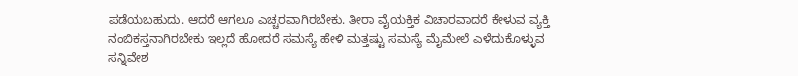ಪಡೆಯಬಹುದು. ಆದರೆ ಆಗಲೂ ಎಚ್ಚರವಾಗಿರಬೇಕು. ತೀರಾ ವೈಯಕ್ತಿಕ ವಿಚಾರವಾದರೆ ಕೇಳುವ ವ್ಯಕ್ತಿ ನಂಬಿಕಸ್ತನಾಗಿರಬೇಕು ಇಲ್ಲದೆ ಹೋದರೆ ಸಮಸ್ಯೆ ಹೇಳಿ ಮತ್ತಷ್ಟು ಸಮಸ್ಯೆ ಮೈಮೇಲೆ ಎಳೆದುಕೊಳ್ಳುವ ಸನ್ನಿವೇಶ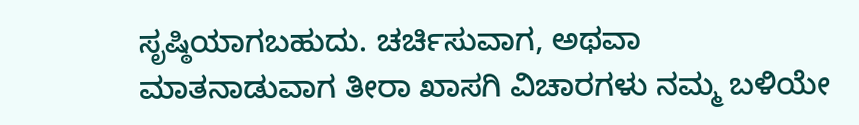ಸೃಷ್ಠಿಯಾಗಬಹುದು. ಚರ್ಚಿಸುವಾಗ, ಅಥವಾ ಮಾತನಾಡುವಾಗ ತೀರಾ ಖಾಸಗಿ ವಿಚಾರಗಳು ನಮ್ಮ ಬಳಿಯೇ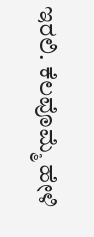ಇರಲಿ. ಕೆಲವೊಮ್ಮೆ ಹೇಳಿ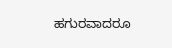ಹಗುರವಾದರೂ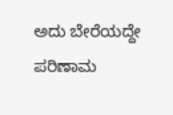ಅದು ಬೇರೆಯದ್ದೇ ಪರಿಣಾಮ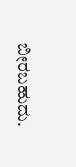ಬೀರಬಹುದು.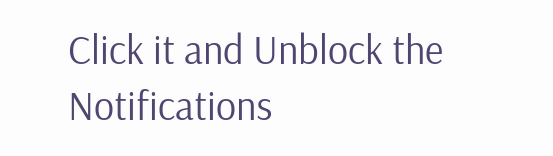Click it and Unblock the Notifications